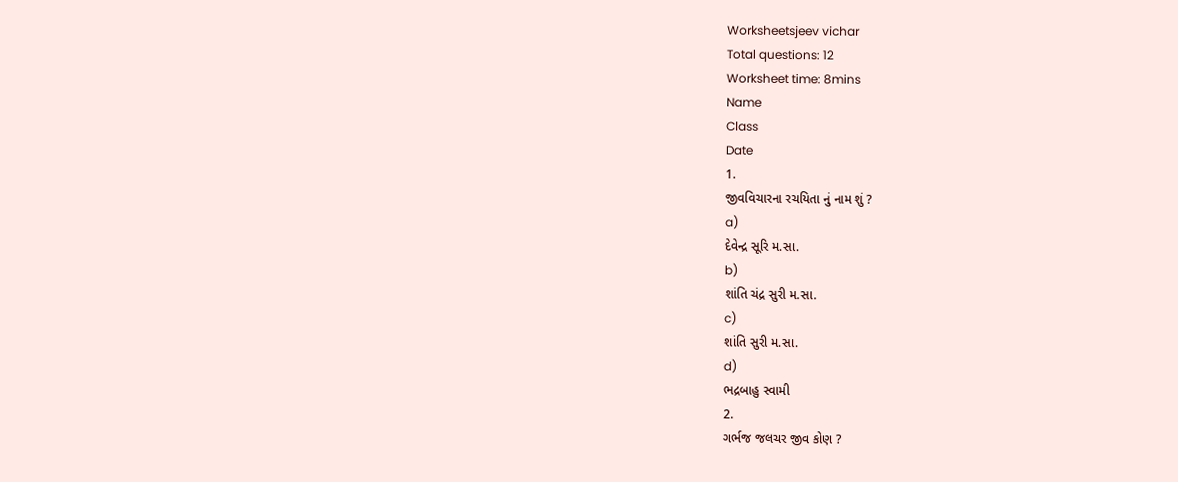Worksheetsjeev vichar
Total questions: 12
Worksheet time: 8mins
Name
Class
Date
1.
જીવવિચારના રચયિતા નું નામ શું ?
a)
દેવેન્દ્ર સૂરિ મ.સા.
b)
શાંતિ ચંદ્ર સુરી મ.સા.
c)
શાંતિ સુરી મ.સા.
d)
ભદ્રબાહુ સ્વામી
2.
ગર્ભજ જલચર જીવ કોણ ?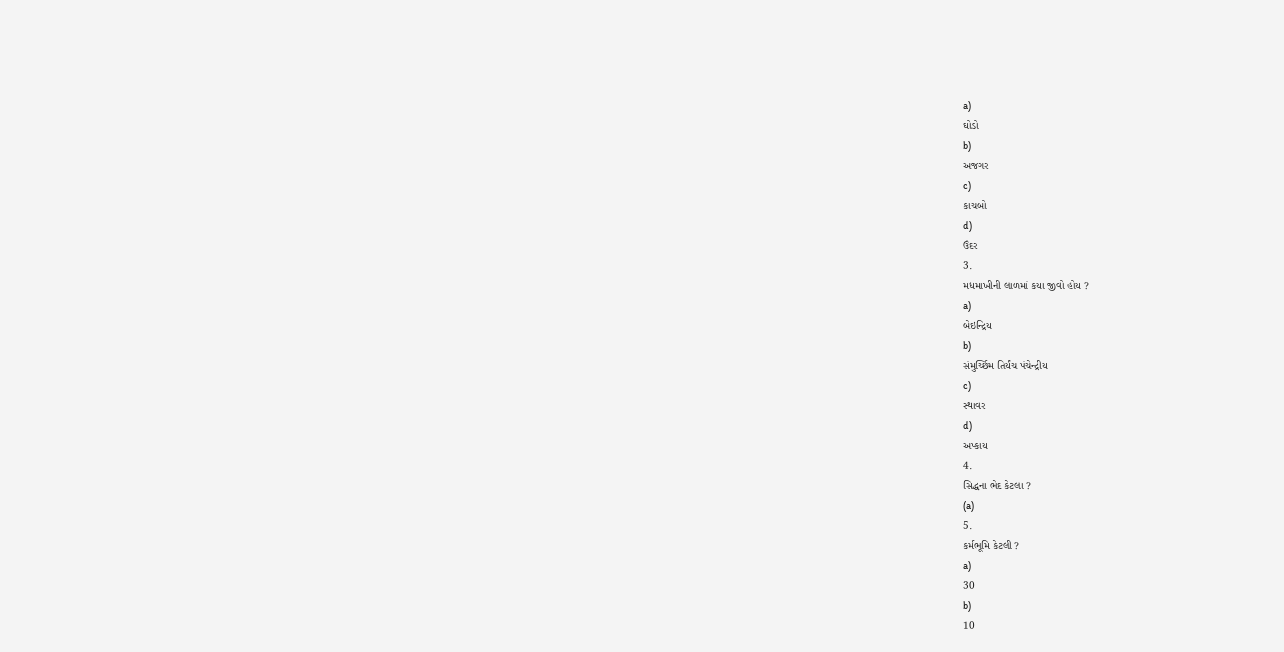a)
ઘોડો
b)
અજગર
c)
કાચબો
d)
ઉંદર
3.
મધમાખીની લાળમાં કયા જીવો હોય ?
a)
બેઇન્દ્રિય
b)
સંમુર્ચ્છિમ તિર્યંચ પંચેન્દ્રીય
c)
સ્થાવર
d)
અપ્કાય
4.
સિદ્ધના ભેદ કેટલા ?
(a)
5.
કર્મભૂમિ કેટલી ?
a)
30
b)
10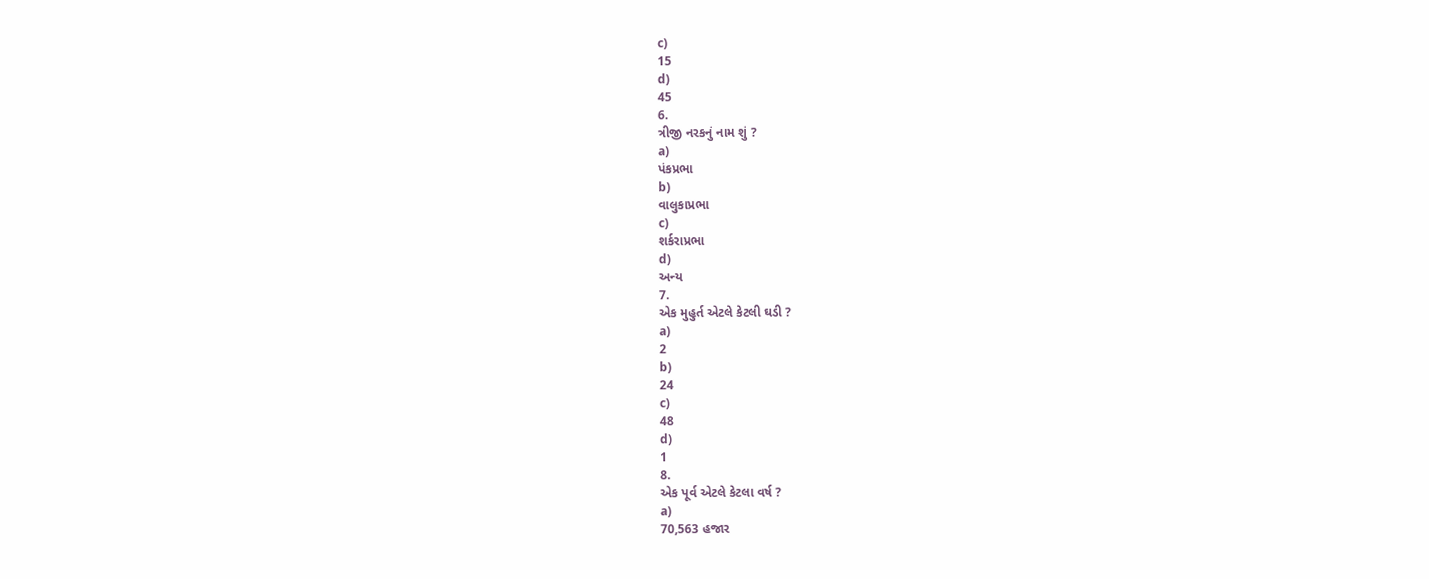c)
15
d)
45
6.
ત્રીજી નરકનું નામ શું ?
a)
પંકપ્રભા
b)
વાલુકાપ્રભા
c)
શર્કરાપ્રભા
d)
અન્ય
7.
એક મુહુર્ત એટલે કેટલી ઘડી ?
a)
2
b)
24
c)
48
d)
1
8.
એક પૂર્વ એટલે કેટલા વર્ષ ?
a)
70,563 હજાર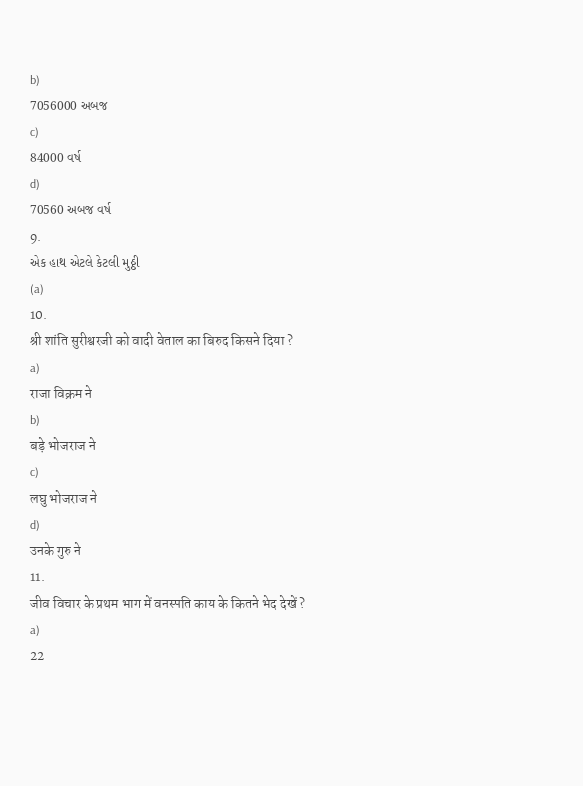b)
7056000 અબજ
c)
84000 વર્ષ
d)
70560 અબજ વર્ષ
9.
એક હાથ એટલે કેટલી મુઠ્ઠી
(a)
10.
श्री शांति सुरीश्वरजी को वादी वेताल का बिरुद किसने दिया ?
a)
राजा विक्रम ने
b)
बड़े भोजराज ने
c)
लघु भोजराज ने
d)
उनके गुरु ने
11.
जीव विचार के प्रथम भाग में वनस्पति काय के कितने भेद देखें ?
a)
22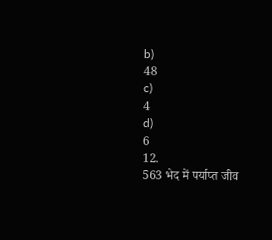b)
48
c)
4
d)
6
12.
563 भेद में पर्याप्त जीव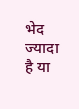भेद ज्यादा है या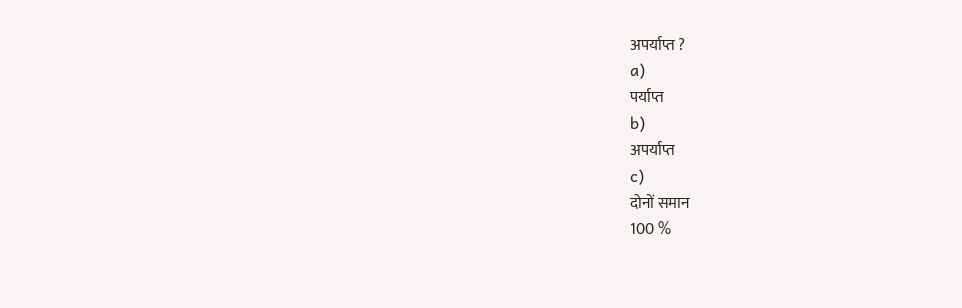अपर्याप्त ?
a)
पर्याप्त
b)
अपर्याप्त
c)
दोनों समान
100 %